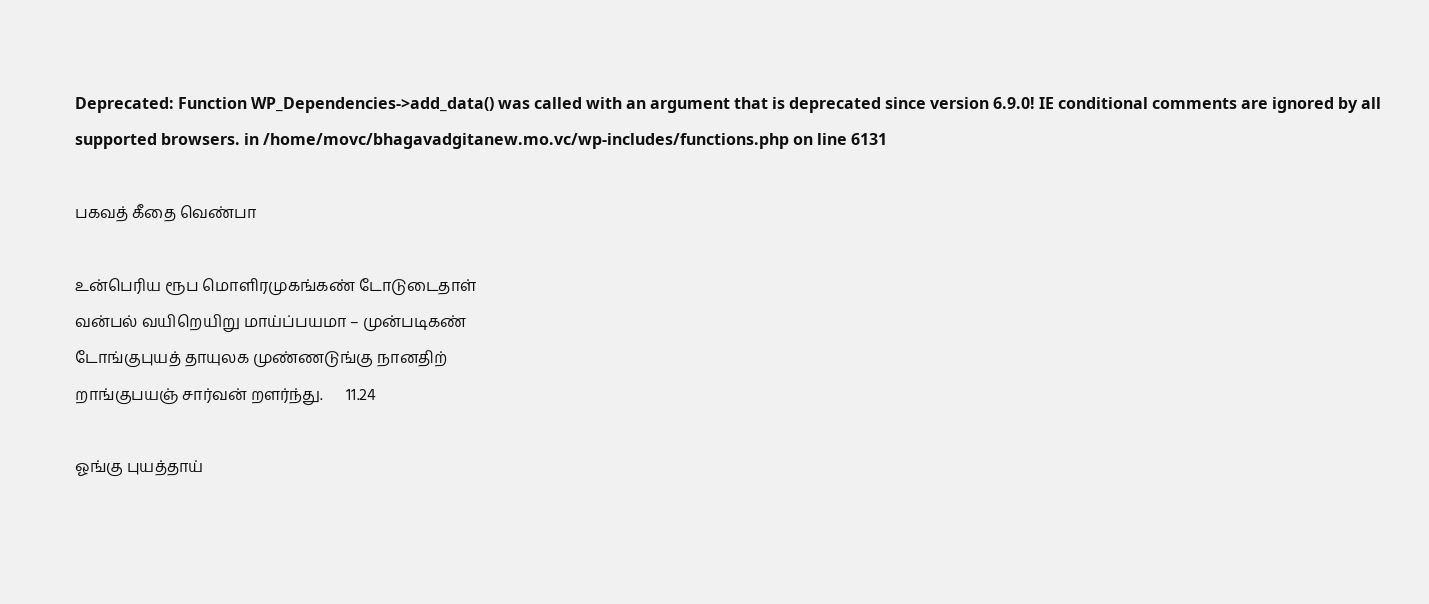Deprecated: Function WP_Dependencies->add_data() was called with an argument that is deprecated since version 6.9.0! IE conditional comments are ignored by all supported browsers. in /home/movc/bhagavadgitanew.mo.vc/wp-includes/functions.php on line 6131

பகவத் கீதை வெண்பா

உன்பெரிய ரூப மொளிரமுகங்கண் டோடுடைதாள்
வன்பல் வயிறெயிறு மாய்ப்பயமா – முன்படிகண்
டோங்குபுயத் தாயுலக முண்ணடுங்கு நானதிற்
றாங்குபயஞ் சார்வன் றளர்ந்து.      11.24

ஓங்கு புயத்தாய்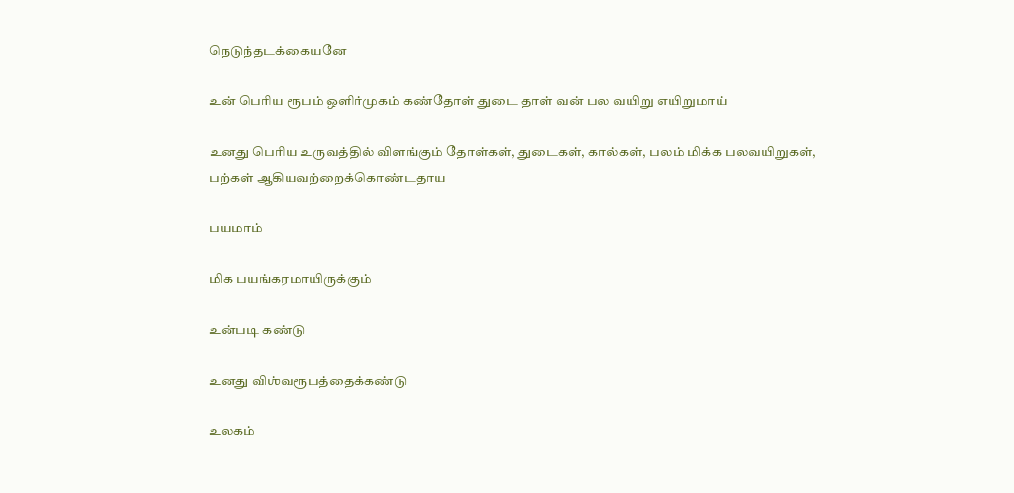நெடுந்தடக்கையனே

உன் பெரிய ரூபம் ஒளிர்முகம் கண்தோள் துடை தாள் வன் பல வயிறு எயிறுமாய்

உனது பெரிய உருவத்தில் விளங்கும் தோள்கள், துடைகள், கால்கள், பலம் மிக்க பலவயிறுகள், பற்கள் ஆகியவற்றைக்கொண்டதாய

பயமாம்

மிக பயங்கரமாயிருக்கும்

உன்படி கண்டு

உனது விஶ்வரூபத்தைக்கண்டு

உலகம்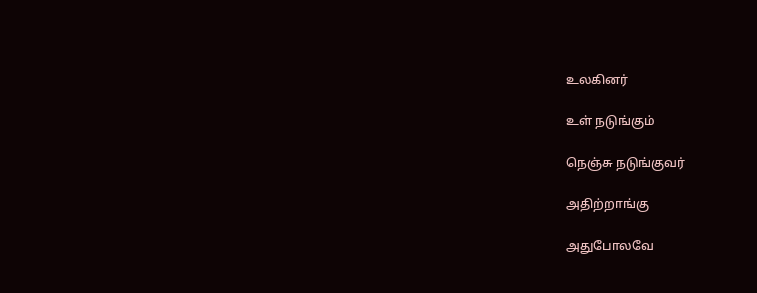உலகினர்

உள் நடுங்கும்

நெஞ்சு நடுங்குவர்

அதிற்றாங்கு

அதுபோலவே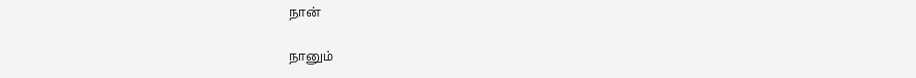நான்

நானும்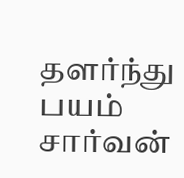தளர்ந்து பயம் சார்வன்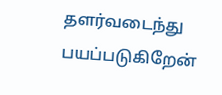தளர்வடைந்து பயப்படுகிறேன்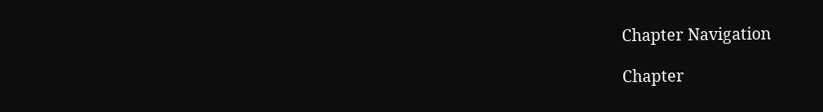Chapter Navigation

Chapter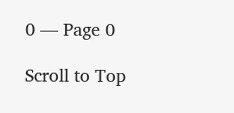0 — Page 0

Scroll to Top